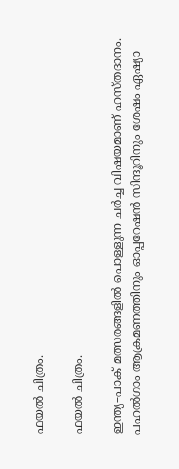ഫയല്‍ ചിത്രം.

ഫയല്‍ ചിത്രം.

ഇന്ത്യ–പാക് മത്സരങ്ങളില്‍ പൊള്ളുന്ന ചര്‍ച്ച വിഷയമാണ് ഹസ്തദാനം. പഹല്‍ഗാം ആക്രമണത്തിനും ഓപ്പറേഷന്‍ സിന്ദൂറിനും ശേഷം ഏഷ്യാ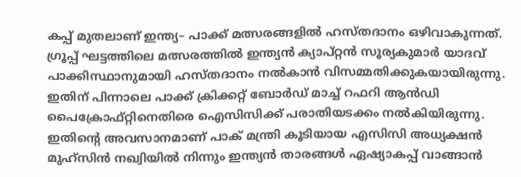കപ്പ് മുതലാണ് ഇന്ത്യ– പാക്ക് മത്സരങ്ങളില്‍ ഹസ്തദാനം ഒഴിവാകുന്നത്. ഗ്രൂപ്പ് ഘട്ടത്തിലെ മത്സരത്തില്‍ ഇന്ത്യന്‍ ക്യാപ്റ്റന്‍ സൂര്യകുമാര്‍ യാദവ് പാക്കിസ്ഥാനുമായി ഹസ്തദാനം നല്‍കാന്‍ വിസമ്മതിക്കുകയായിരുന്നു. ഇതിന് പിന്നാലെ പാക്ക് ക്രിക്കറ്റ് ബോര്‍ഡ് മാച്ച് റഫറി ആൻഡി പൈക്രോഫ്റ്റിനെതിരെ ഐസിസിക്ക് പരാതിയടക്കം നല്‍കിയിരുന്നു. ഇതിന്‍റെ അവസാനമാണ് പാക് മന്ത്രി കൂടിയായ എസിസി അധ്യക്ഷന്‍ മുഹ്സിന്‍ നഖ്വിയില്‍ നിന്നും ഇന്ത്യന്‍ താരങ്ങള്‍ ഏഷ്യാകപ്പ് വാങ്ങാന്‍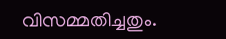വിസമ്മതിച്ചതും.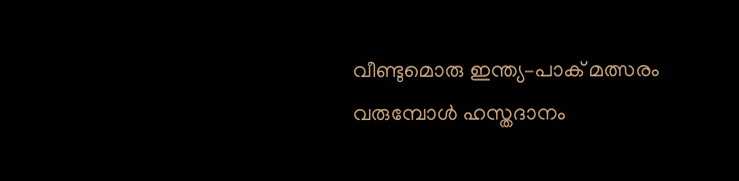വീണ്ടുമൊരു ഇന്ത്യ–പാക് മത്സരം വരുമ്പോള്‍ ഹസ്തദാനം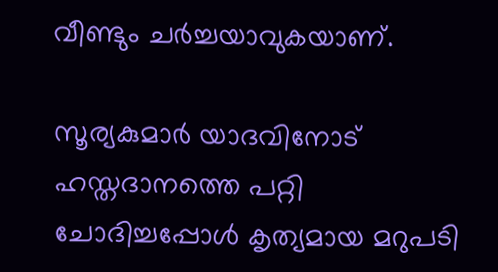വീണ്ടും ചര്‍ച്ചയാവുകയാണ്.

സൂര്യകുമാര്‍ യാദവിനോട് ഹസ്തദാനത്തെ പറ്റി ചോദിച്ചപ്പോള്‍ കൃത്യമായ മറുപടി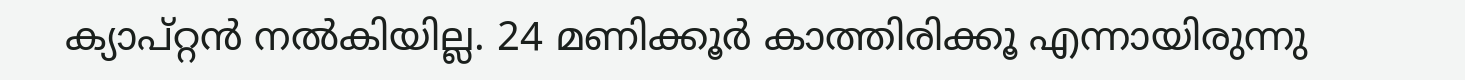ക്യാപ്റ്റന്‍ നല്‍കിയില്ല. 24 മണിക്കൂര്‍ കാത്തിരിക്കൂ എന്നായിരുന്നു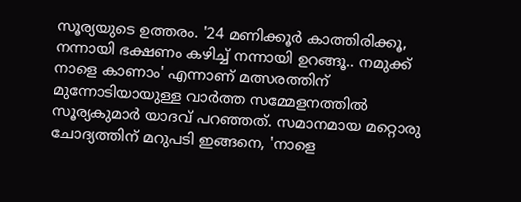സൂര്യയുടെ ഉത്തരം. '24 മണിക്കൂര്‍ കാത്തിരിക്കൂ, നന്നായി ഭക്ഷണം കഴിച്ച് നന്നായി ഉറങ്ങൂ.. നമുക്ക് നാളെ കാണാം' എന്നാണ് മത്സരത്തിന് മുന്നോടിയായുള്ള വാര്‍ത്ത സമ്മേളനത്തില്‍ സൂര്യകുമാര്‍ യാദവ് പറഞ്ഞത്. സമാനമായ മറ്റൊരു ചോദ്യത്തിന് മറുപടി ഇങ്ങനെ, 'നാളെ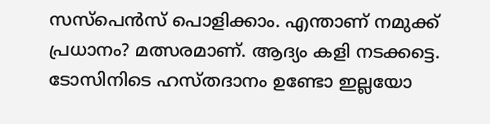സസ്പെന്‍സ് പൊളിക്കാം. എന്താണ് നമുക്ക് പ്രധാനം? മത്സരമാണ്. ആദ്യം കളി നടക്കട്ടെ. ടോസിനിടെ ഹസ്തദാനം ഉണ്ടോ ഇല്ലയോ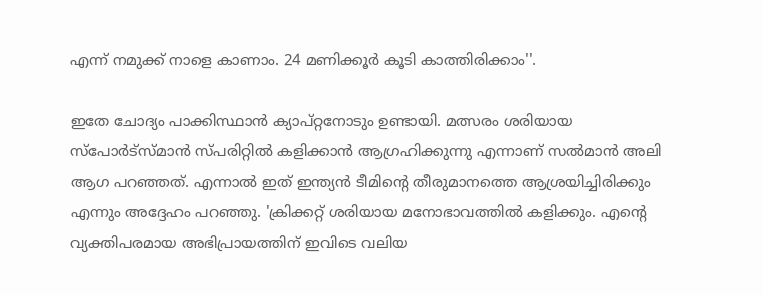എന്ന് നമുക്ക് നാളെ കാണാം. 24 മണിക്കൂര്‍ കൂടി കാത്തിരിക്കാം''.

ഇതേ ചോദ്യം പാക്കിസ്ഥാന്‍ ക്യാപ്റ്റനോടും ഉണ്ടായി. മത്സരം ശരിയായ സ്പോര്‍ട്സ്മാന്‍ സ്പരിറ്റില്‍ കളിക്കാന്‍ ആഗ്രഹിക്കുന്നു എന്നാണ് സല്‍മാന്‍ അലി ആഗ പറഞ്ഞത്. എന്നാല്‍ ഇത് ഇന്ത്യന്‍ ടീമിന്‍റെ തീരുമാനത്തെ ആശ്രയിച്ചിരിക്കും എന്നും അദ്ദേഹം പറഞ്ഞു. 'ക്രിക്കറ്റ് ശരിയായ മനോഭാവത്തില്‍ കളിക്കും. എന്‍റെ വ്യക്തിപരമായ അഭിപ്രായത്തിന് ഇവിടെ വലിയ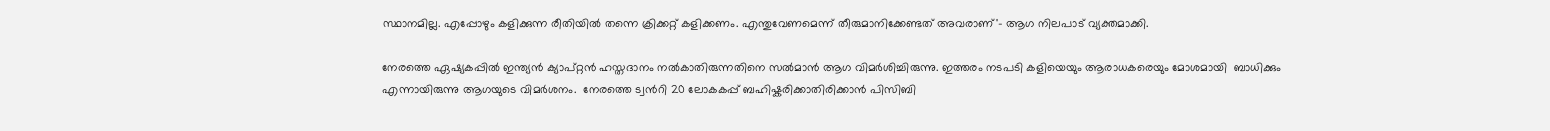സ്ഥാനമില്ല. എപ്പോഴും കളിക്കുന്ന രീതിയില്‍ തന്നെ ക്രിക്കറ്റ് കളിക്കണം. എന്തുവേണമെന്ന് തീരുമാനിക്കേണ്ടത് അവരാണ്'– ആഗ നിലപാട് വ്യക്തമാക്കി.

നേരത്തെ ഏഷ്യകപ്പില്‍ ഇന്ത്യന്‍ ക്യാപ്റ്റന്‍ ഹസ്തദാനം നല്‍കാതിരുന്നതിനെ സല്‍മാന്‍ ആഗ വിമര്‍ശിച്ചിരുന്നു. ഇത്തരം നടപടി കളിയെയും ആരാധകരെയും മോശമായി  ബാധിക്കും എന്നായിരുന്നു ആഗയുടെ വിമര്‍ശനം.  നേരത്തെ ട്വന്‍റി 20 ലോകകപ്പ് ബഹിഷ്കരിക്കാതിരിക്കാന്‍ പിസിബി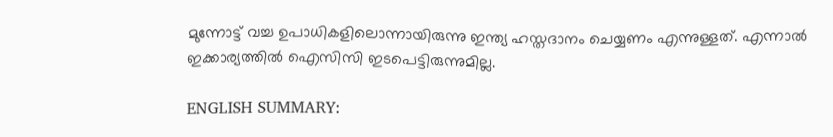മുന്നോട്ട് വച്ച ഉപാധികളിലൊന്നായിരുന്നു ഇന്ത്യ ഹസ്തദാനം ചെയ്യണം എന്നുള്ളത്. എന്നാല്‍ ഇക്കാര്യത്തില്‍ ഐസിസി ഇടപെട്ടിരുന്നുമില്ല.

ENGLISH SUMMARY: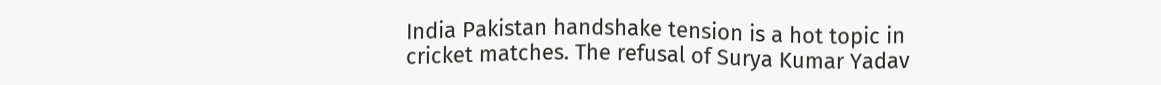India Pakistan handshake tension is a hot topic in cricket matches. The refusal of Surya Kumar Yadav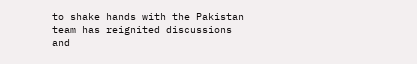to shake hands with the Pakistan team has reignited discussions and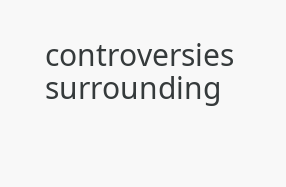controversies surrounding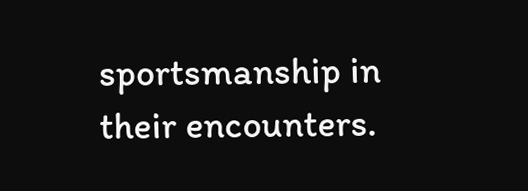sportsmanship in their encounters.